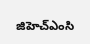జిహెచ్ఎంసి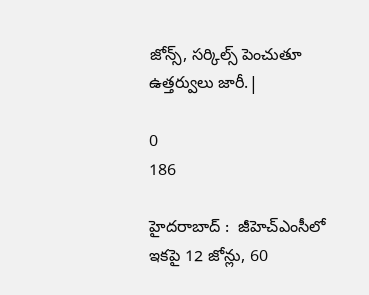జోన్స్, సర్కిల్స్ పెంచుతూ ఉత్తర్వులు జారీ.|

0
186

హైదరాబాద్ :  జీహెచ్ఎంసీలో ఇకపై 12 జోన్లు, 60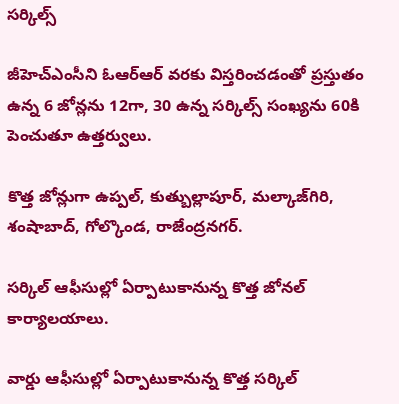సర్కిల్స్

జీహెచ్ఎంసీని ఓఆర్ఆర్ వరకు విస్తరించడంతో ప్రస్తుతం ఉన్న 6 జోన్లను 12గా, 30 ఉన్న సర్కిల్స్ సంఖ్యను 60కి పెంచుతూ ఉత్తర్వులు.

కొత్త జోన్లుగా ఉప్పల్, కుత్బుల్లాపూర్, మల్కాజ్‌గిరి, శంషాబాద్, గోల్కొండ, రాజేంద్రనగర్.

సర్కిల్ ఆఫీసుల్లో ఏర్పాటుకానున్న కొత్త జోనల్ కార్యాలయాలు.

వార్డు ఆఫీసుల్లో ఏర్పాటుకానున్న కొత్త సర్కిల్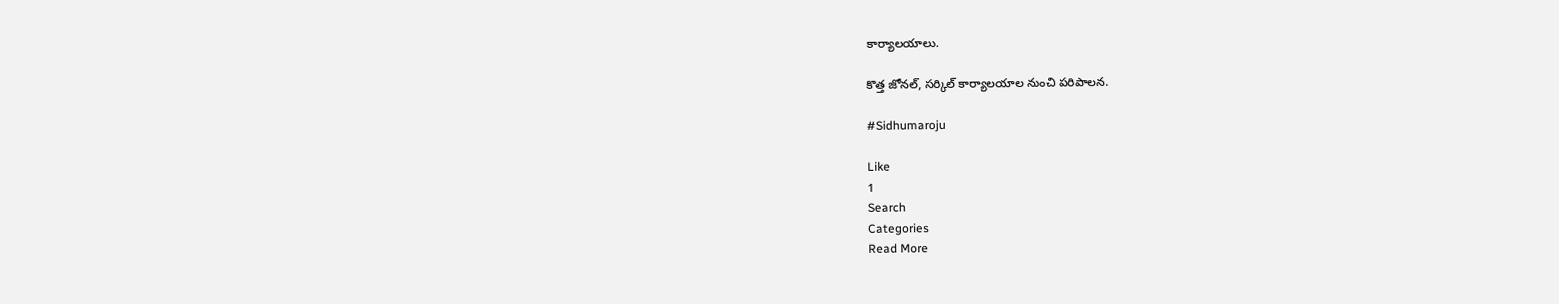కార్యాలయాలు.

కొత్త జోనల్, సర్కిల్ కార్యాలయాల నుంచి పరిపాలన.

#Sidhumaroju

Like
1
Search
Categories
Read More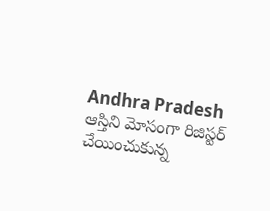Andhra Pradesh
ఆస్తిని మోసంగా రిజిస్టర్ చేయించుకున్న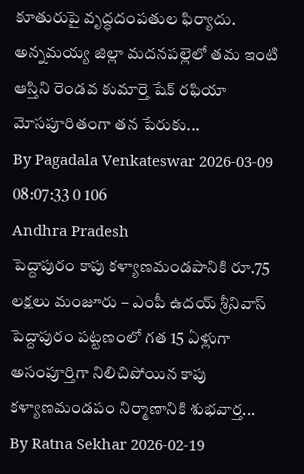కూతురుపై వృద్ధదంపతుల ఫిర్యాదు.
అన్నమయ్య జిల్లా మదనపల్లెలో తమ ఇంటి ఆస్తిని రెండవ కుమార్తె షేక్ రఫియా మోసపూరితంగా తన పేరుకు...
By Pagadala Venkateswar 2026-03-09 08:07:33 0 106
Andhra Pradesh
పెద్దాపురం కాపు కళ్యాణమండపానికి రూ.75 లక్షలు మంజూరు – ఎంపీ ఉదయ్ శ్రీనివాస్
పెద్దాపురం పట్టణంలో గత 15 ఏళ్లుగా అసంపూర్తిగా నిలిచిపోయిన కాపు కళ్యాణమండపం నిర్మాణానికి శుభవార్త...
By Ratna Sekhar 2026-02-19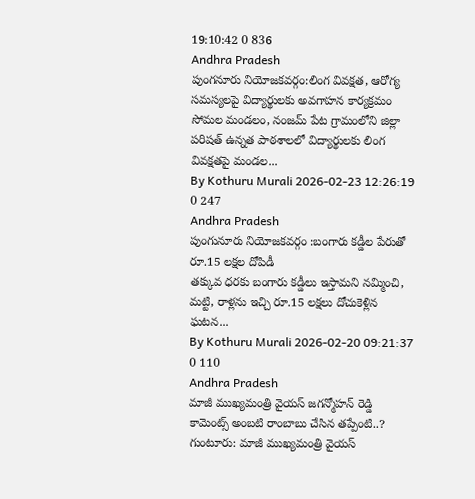19:10:42 0 836
Andhra Pradesh
పుంగనూరు నియోజకవర్గం:లింగ వివక్షత, ఆరోగ్య సమస్యలపై విద్యార్థులకు అవగాహన కార్యక్రమం
సోమల మండలం, నంజమ్ పేట గ్రామంలోని జిల్లా పరిషత్ ఉన్నత పాఠశాలలో విద్యార్థులకు లింగ వివక్షతపై మండల...
By Kothuru Murali 2026-02-23 12:26:19 0 247
Andhra Pradesh
పుంగునూరు నియోజకవర్గం :బంగారు కడ్డీల పేరుతో రూ.15 లక్షల దోపిడీ
తక్కువ ధరకు బంగారు కడ్డీలు ఇస్తామని నమ్మించి, మట్టి, రాళ్లను ఇచ్చి రూ.15 లక్షలు దోచుకెళ్లిన ఘటన...
By Kothuru Murali 2026-02-20 09:21:37 0 110
Andhra Pradesh
మాజీ ముఖ్యమంత్రి వైయస్ జగన్మోహన్ రెడ్డి కామెంట్స్ అంబటి రాంబాబు చేసిన తప్పేంటి..?
గుంటూరు: మాజీ ముఖ్యమంత్రి వైయస్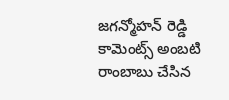జగన్మోహన్ రెడ్డి కామెంట్స్ అంబటి రాంబాబు చేసిన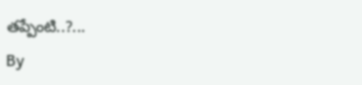తప్పేంటి..?...
By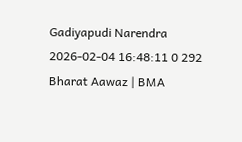Gadiyapudi Narendra 2026-02-04 16:48:11 0 292
Bharat Aawaz | BMA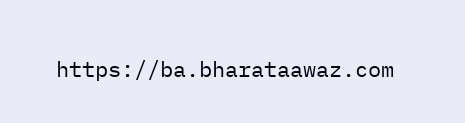https://ba.bharataawaz.com